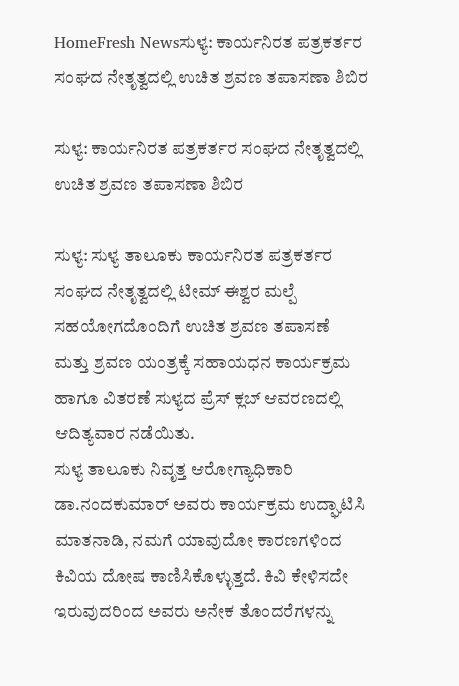HomeFresh Newsಸುಳ್ಯ: ಕಾರ್ಯನಿರತ ಪತ್ರಕರ್ತರ ಸಂಘದ ನೇತೃತ್ವದಲ್ಲಿ ಉಚಿತ ಶ್ರವಣ ತಪಾಸಣಾ ಶಿಬಿರ

ಸುಳ್ಯ: ಕಾರ್ಯನಿರತ ಪತ್ರಕರ್ತರ ಸಂಘದ ನೇತೃತ್ವದಲ್ಲಿ ಉಚಿತ ಶ್ರವಣ ತಪಾಸಣಾ ಶಿಬಿರ

ಸುಳ್ಯ: ಸುಳ್ಯ ತಾಲೂಕು ಕಾರ್ಯನಿರತ ಪತ್ರಕರ್ತರ ಸಂಘದ ನೇತೃತ್ವದಲ್ಲಿ ಟೀಮ್ ಈಶ್ವರ ಮಲ್ಪೆ ಸಹಯೋಗದೊಂದಿಗೆ ಉಚಿತ ಶ್ರವಣ ತಪಾಸಣೆ ಮತ್ತು ಶ್ರವಣ ಯಂತ್ರಕ್ಕೆ ಸಹಾಯಧನ ಕಾರ್ಯಕ್ರಮ ಹಾಗೂ ವಿತರಣೆ ಸುಳ್ಯದ ಪ್ರೆಸ್ ಕ್ಲಬ್ ಆವರಣದಲ್ಲಿ ಆದಿತ್ಯವಾರ ನಡೆಯಿತು.
ಸುಳ್ಯ ತಾಲೂಕು ನಿವೃತ್ತ ಆರೋಗ್ಯಾಧಿಕಾರಿ ಡಾ.ನಂದಕುಮಾರ್ ಅವರು ಕಾರ್ಯಕ್ರಮ ಉದ್ಘಾಟಿಸಿ ಮಾತನಾಡಿ, ನಮಗೆ ಯಾವುದೋ ಕಾರಣಗಳಿಂದ ಕಿವಿಯ ದೋಷ ಕಾಣಿಸಿಕೊಳ್ಳುತ್ತದೆ. ಕಿವಿ ಕೇಳಿಸದೇ ಇರುವುದರಿಂದ ಅವರು ಅನೇಕ ತೊಂದರೆಗಳನ್ನು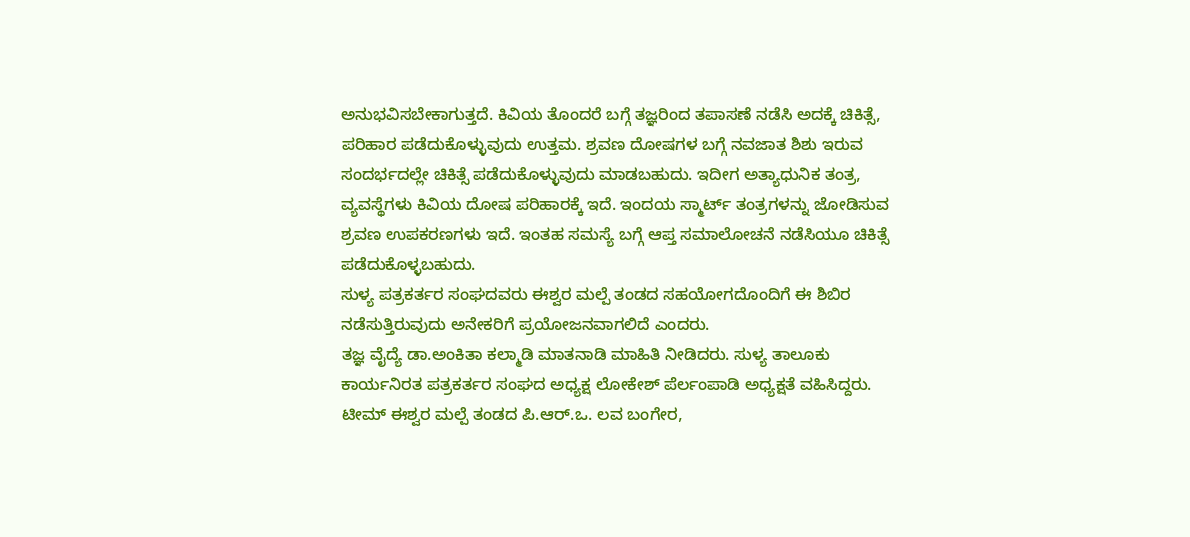ಅನುಭವಿಸಬೇಕಾಗುತ್ತದೆ. ಕಿವಿಯ ತೊಂದರೆ ಬಗ್ಗೆ ತಜ್ಞರಿಂದ ತಪಾಸಣೆ ನಡೆಸಿ ಅದಕ್ಕೆ ಚಿಕಿತ್ಸೆ, ಪರಿಹಾರ ಪಡೆದುಕೊಳ್ಳುವುದು ಉತ್ತಮ. ಶ್ರವಣ ದೋಷಗಳ ಬಗ್ಗೆ ನವಜಾತ ಶಿಶು ಇರುವ ಸಂದರ್ಭದಲ್ಲೇ ಚಿಕಿತ್ಸೆ ಪಡೆದುಕೊಳ್ಳುವುದು ಮಾಡಬಹುದು. ಇದೀಗ ಅತ್ಯಾಧುನಿಕ ತಂತ್ರ, ವ್ಯವಸ್ಥೆಗಳು ಕಿವಿಯ ದೋಷ ಪರಿಹಾರಕ್ಕೆ ಇದೆ. ಇಂದಯ ಸ್ಮಾರ್ಟ್ ತಂತ್ರಗಳನ್ನು ಜೋಡಿಸುವ ಶ್ರವಣ ಉಪಕರಣಗಳು ಇದೆ. ಇಂತಹ ಸಮಸ್ಯೆ ಬಗ್ಗೆ ಆಪ್ತ ಸಮಾಲೋಚನೆ ನಡೆಸಿಯೂ ಚಿಕಿತ್ಸೆ ಪಡೆದುಕೊಳ್ಳಬಹುದು.
ಸುಳ್ಯ ಪತ್ರಕರ್ತರ ಸಂಘದವರು ಈಶ್ವರ ಮಲ್ಪೆ ತಂಡದ ಸಹಯೋಗದೊಂದಿಗೆ ಈ ಶಿಬಿರ ನಡೆಸುತ್ತಿರುವುದು ಅನೇಕರಿಗೆ ಪ್ರಯೋಜನವಾಗಲಿದೆ ಎಂದರು.
ತಜ್ಞ ವೈದ್ಯೆ ಡಾ.ಅಂಕಿತಾ ಕಲ್ಮಾಡಿ ಮಾತನಾಡಿ ಮಾಹಿತಿ ನೀಡಿದರು. ಸುಳ್ಯ ತಾಲೂಕು ಕಾರ್ಯನಿರತ ಪತ್ರಕರ್ತರ ಸಂಘದ ಅಧ್ಯಕ್ಷ ಲೋಕೇಶ್ ಪೆರ್ಲಂಪಾಡಿ ಅಧ್ಯಕ್ಷತೆ ವಹಿಸಿದ್ದರು. ಟೀಮ್ ಈಶ್ವರ ಮಲ್ಪೆ ತಂಡದ ಪಿ.ಆರ್.ಒ. ಲವ ಬಂಗೇರ,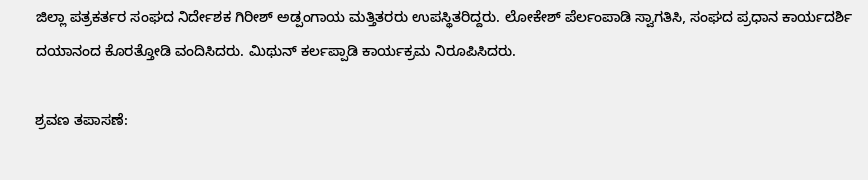ಜಿಲ್ಲಾ ಪತ್ರಕರ್ತರ ಸಂಘದ ನಿರ್ದೇಶಕ ಗಿರೀಶ್ ಅಡ್ಪಂಗಾಯ ಮತ್ತಿತರರು ಉಪಸ್ಥಿತರಿದ್ದರು. ಲೋಕೇಶ್ ಪೆರ್ಲಂಪಾಡಿ ಸ್ವಾಗತಿಸಿ, ಸಂಘದ ಪ್ರಧಾನ ಕಾರ್ಯದರ್ಶಿ ದಯಾನಂದ ಕೊರತ್ತೋಡಿ ವಂದಿಸಿದರು‌. ಮಿಥುನ್ ಕರ್ಲಪ್ಪಾಡಿ ಕಾರ್ಯಕ್ರಮ ನಿರೂಪಿಸಿದರು.

ಶ್ರವಣ ತಪಾಸಣೆ: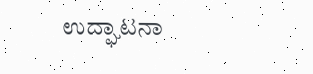ಉದ್ಘಾಟನಾ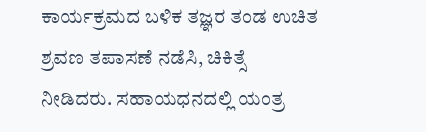ಕಾರ್ಯಕ್ರಮದ ಬಳಿಕ ತಜ್ಞರ ತಂಡ ಉಚಿತ ಶ್ರವಣ ತಪಾಸಣೆ ನಡೆಸಿ, ಚಿಕಿತ್ಸೆ ನೀಡಿದರು. ಸಹಾಯಧನದಲ್ಲಿ ಯಂತ್ರ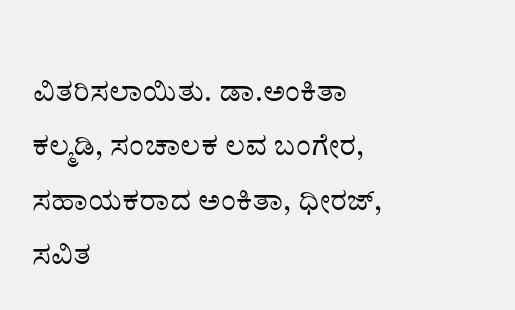ವಿತರಿಸಲಾಯಿತು. ಡಾ.ಅಂಕಿತಾ ಕಲ್ಮಡಿ, ಸಂಚಾಲಕ ಲವ ಬಂಗೇರ, ಸಹಾಯಕರಾದ ಅಂಕಿತಾ, ಧೀರಜ್, ಸವಿತ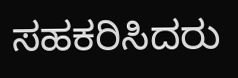ಸಹಕರಿಸಿದರು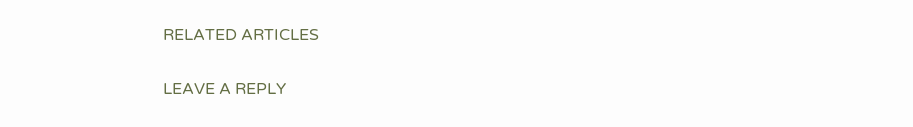RELATED ARTICLES

LEAVE A REPLY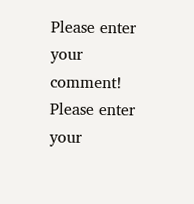Please enter your comment!
Please enter your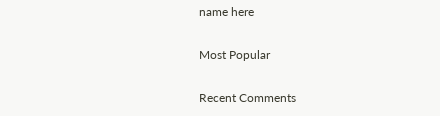name here

Most Popular

Recent Comments